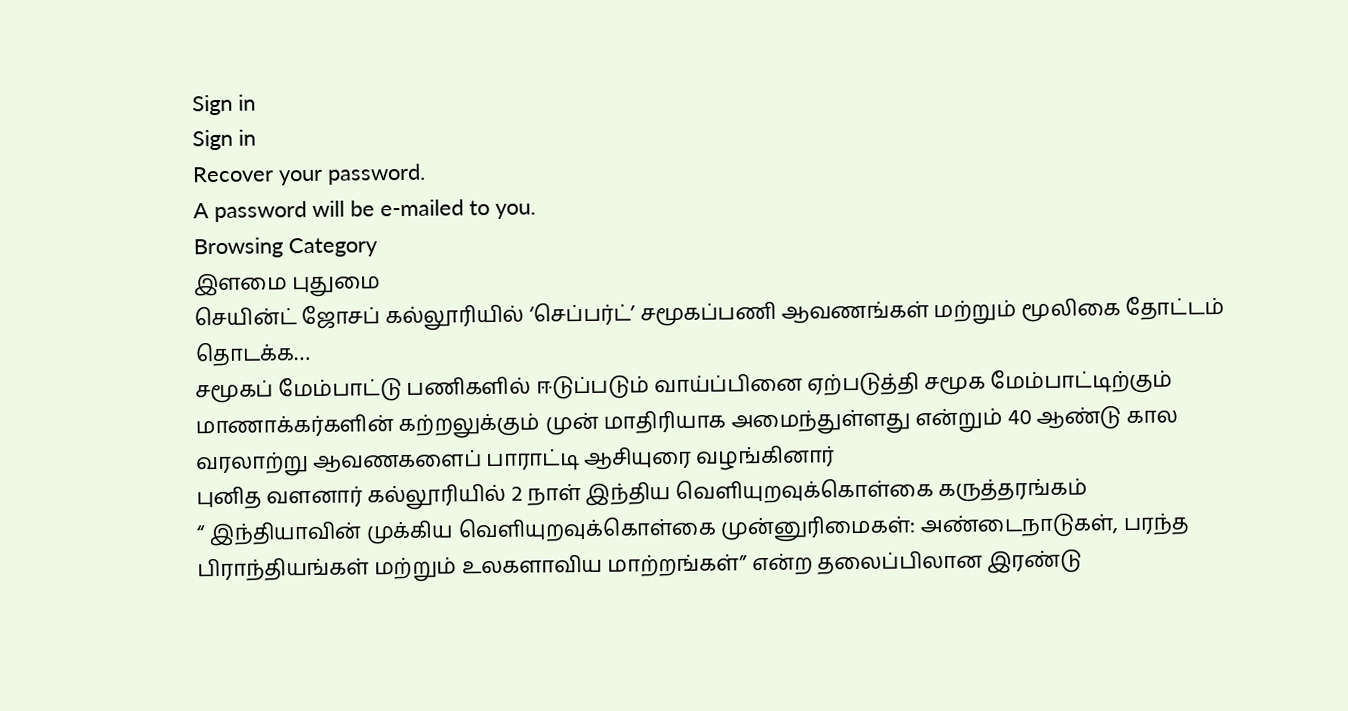Sign in
Sign in
Recover your password.
A password will be e-mailed to you.
Browsing Category
இளமை புதுமை
செயின்ட் ஜோசப் கல்லூரியில் ‘செப்பர்ட்’ சமூகப்பணி ஆவணங்கள் மற்றும் மூலிகை தோட்டம் தொடக்க…
சமூகப் மேம்பாட்டு பணிகளில் ஈடுப்படும் வாய்ப்பினை ஏற்படுத்தி சமூக மேம்பாட்டிற்கும் மாணாக்கர்களின் கற்றலுக்கும் முன் மாதிரியாக அமைந்துள்ளது என்றும் 40 ஆண்டு கால வரலாற்று ஆவணகளைப் பாராட்டி ஆசியுரை வழங்கினார்
புனித வளனார் கல்லூரியில் 2 நாள் இந்திய வெளியுறவுக்கொள்கை கருத்தரங்கம்
“ இந்தியாவின் முக்கிய வெளியுறவுக்கொள்கை முன்னுரிமைகள்: அண்டைநாடுகள், பரந்த பிராந்தியங்கள் மற்றும் உலகளாவிய மாற்றங்கள்” என்ற தலைப்பிலான இரண்டு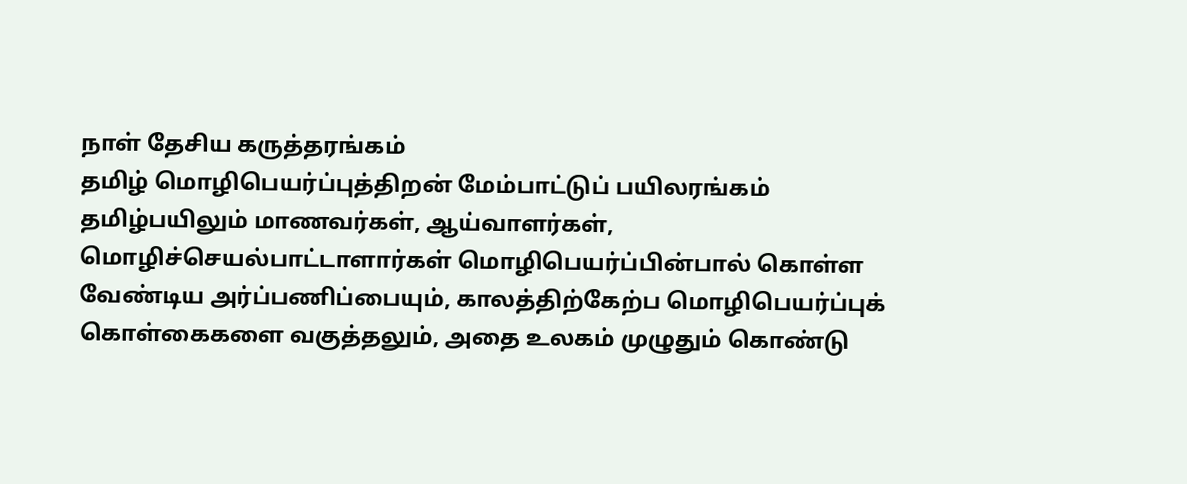நாள் தேசிய கருத்தரங்கம்
தமிழ் மொழிபெயர்ப்புத்திறன் மேம்பாட்டுப் பயிலரங்கம்
தமிழ்பயிலும் மாணவர்கள், ஆய்வாளர்கள், மொழிச்செயல்பாட்டாளார்கள் மொழிபெயர்ப்பின்பால் கொள்ள வேண்டிய அர்ப்பணிப்பையும், காலத்திற்கேற்ப மொழிபெயர்ப்புக் கொள்கைகளை வகுத்தலும், அதை உலகம் முழுதும் கொண்டு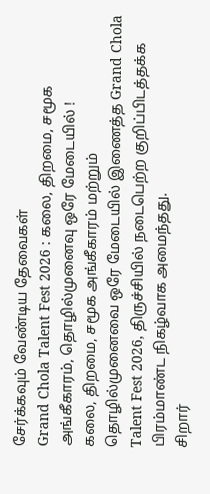சேர்க்கவும் வேண்டிய தேவைகள்
Grand Chola Talent Fest 2026 : கலை, திறமை, சமூக அங்கீகாரம், தொழில்முனைவு ஒரே மேடையில் !
கலை, திறமை, சமூக அங்கீகாரம் மற்றும் தொழில்முனைவை ஒரே மேடையில் இணைத்த Grand Chola Talent Fest 2026, திருச்சியில் நடைபெற்ற குறிப்பிடத்தக்க பிரம்மாண்ட நிகழ்வாக அமைந்தது.
சிறார்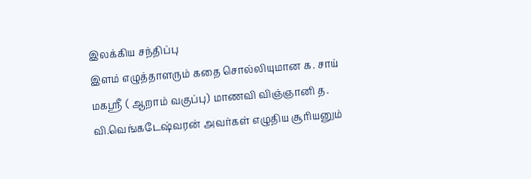இலக்கிய சந்திப்பு
இளம் எழுத்தாளரும் கதை சொல்லியுமான க. சாய் மகஸ்ரீ ( ஆறாம் வகுப்பு) மாணவி விஞ்ஞானி த. வி.வெங்கடேஷ்வரன் அவர்கள் எழுதிய சூரியனும்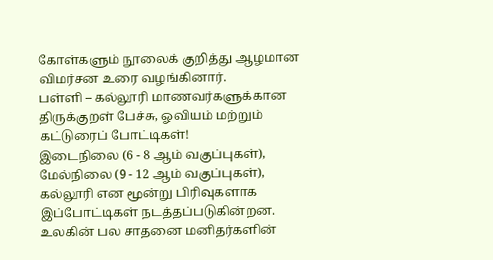கோள்களும் நூலைக் குறித்து ஆழமான விமர்சன உரை வழங்கினார்.
பள்ளி – கல்லூரி மாணவர்களுக்கான திருக்குறள் பேச்சு, ஓவியம் மற்றும் கட்டுரைப் போட்டிகள்!
இடைநிலை (6 - 8 ஆம் வகுப்புகள்), மேல்நிலை (9 - 12 ஆம் வகுப்புகள்), கல்லூரி என மூன்று பிரிவுகளாக இப்போட்டிகள் நடத்தப்படுகின்றன.
உலகின் பல சாதனை மனிதர்களின்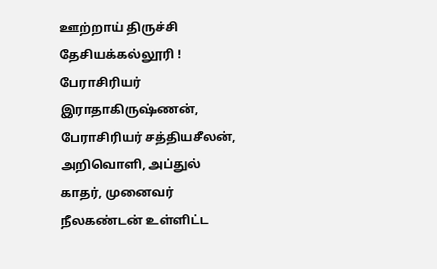ஊற்றாய் திருச்சி தேசியக்கல்லூரி !
பேராசிரியர் இராதாகிருஷ்ணன், பேராசிரியர் சத்தியசீலன், அறிவொளி, அப்துல் காதர், முனைவர் நீலகண்டன் உள்ளிட்ட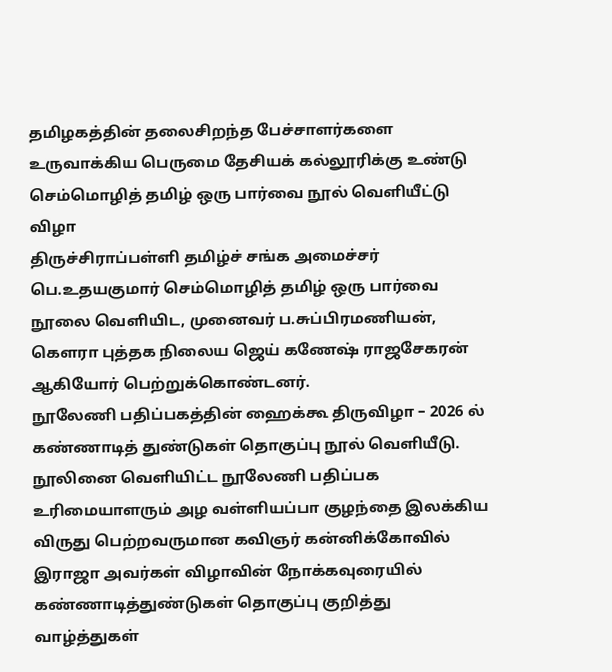தமிழகத்தின் தலைசிறந்த பேச்சாளர்களை உருவாக்கிய பெருமை தேசியக் கல்லூரிக்கு உண்டு
செம்மொழித் தமிழ் ஒரு பார்வை நூல் வெளியீட்டு விழா
திருச்சிராப்பள்ளி தமிழ்ச் சங்க அமைச்சர் பெ.உதயகுமார் செம்மொழித் தமிழ் ஒரு பார்வை நூலை வெளியிட, முனைவர் ப.சுப்பிரமணியன், கௌரா புத்தக நிலைய ஜெய் கணேஷ் ராஜசேகரன் ஆகியோர் பெற்றுக்கொண்டனர்.
நூலேணி பதிப்பகத்தின் ஹைக்கூ திருவிழா – 2026 ல் கண்ணாடித் துண்டுகள் தொகுப்பு நூல் வெளியீடு.
நூலினை வெளியிட்ட நூலேணி பதிப்பக உரிமையாளரும் அழ வள்ளியப்பா குழந்தை இலக்கிய விருது பெற்றவருமான கவிஞர் கன்னிக்கோவில் இராஜா அவர்கள் விழாவின் நோக்கவுரையில் கண்ணாடித்துண்டுகள் தொகுப்பு குறித்து வாழ்த்துகள்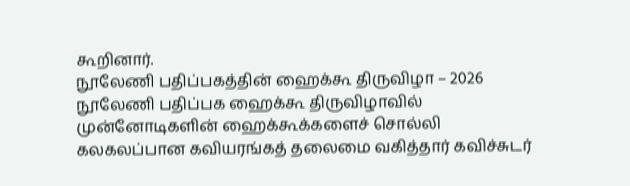கூறினார்.
நூலேணி பதிப்பகத்தின் ஹைக்கூ திருவிழா – 2026
நூலேணி பதிப்பக ஹைக்கூ திருவிழாவில் முன்னோடிகளின் ஹைக்கூக்களைச் சொல்லி கலகலப்பான கவியரங்கத் தலைமை வகித்தார் கவிச்சுடர்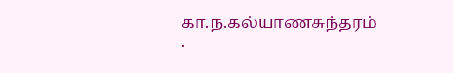கா.ந.கல்யாணசுந்தரம் .